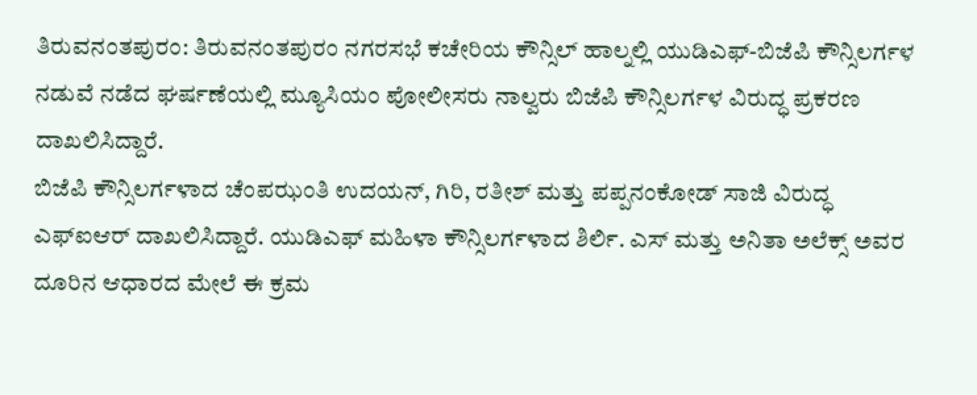ತಿರುವನಂತಪುರಂ: ತಿರುವನಂತಪುರಂ ನಗರಸಭೆ ಕಚೇರಿಯ ಕೌನ್ಸಿಲ್ ಹಾಲ್ನಲ್ಲಿ ಯುಡಿಎಫ್-ಬಿಜೆಪಿ ಕೌನ್ಸಿಲರ್ಗಳ ನಡುವೆ ನಡೆದ ಘರ್ಷಣೆಯಲ್ಲಿ ಮ್ಯೂಸಿಯಂ ಪೋಲೀಸರು ನಾಲ್ವರು ಬಿಜೆಪಿ ಕೌನ್ಸಿಲರ್ಗಳ ವಿರುದ್ಧ ಪ್ರಕರಣ ದಾಖಲಿಸಿದ್ದಾರೆ.
ಬಿಜೆಪಿ ಕೌನ್ಸಿಲರ್ಗಳಾದ ಚೆಂಪಝಂತಿ ಉದಯನ್, ಗಿರಿ, ರತೀಶ್ ಮತ್ತು ಪಪ್ಪನಂಕೋಡ್ ಸಾಜಿ ವಿರುದ್ಧ ಎಫ್ಐಆರ್ ದಾಖಲಿಸಿದ್ದಾರೆ. ಯುಡಿಎಫ್ ಮಹಿಳಾ ಕೌನ್ಸಿಲರ್ಗಳಾದ ಶಿರ್ಲಿ. ಎಸ್ ಮತ್ತು ಅನಿತಾ ಅಲೆಕ್ಸ್ ಅವರ ದೂರಿನ ಆಧಾರದ ಮೇಲೆ ಈ ಕ್ರಮ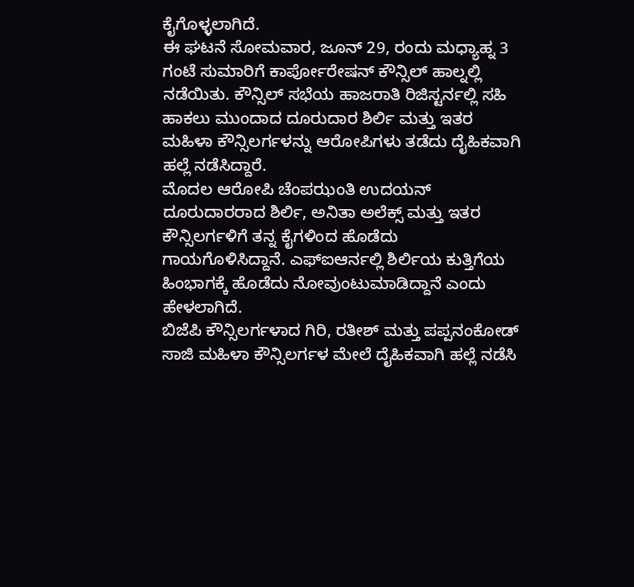ಕೈಗೊಳ್ಳಲಾಗಿದೆ.
ಈ ಘಟನೆ ಸೋಮವಾರ, ಜೂನ್ 29, ರಂದು ಮಧ್ಯಾಹ್ನ 3 ಗಂಟೆ ಸುಮಾರಿಗೆ ಕಾರ್ಪೋರೇಷನ್ ಕೌನ್ಸಿಲ್ ಹಾಲ್ನಲ್ಲಿ ನಡೆಯಿತು. ಕೌನ್ಸಿಲ್ ಸಭೆಯ ಹಾಜರಾತಿ ರಿಜಿಸ್ಟರ್ನಲ್ಲಿ ಸಹಿ ಹಾಕಲು ಮುಂದಾದ ದೂರುದಾರ ಶಿರ್ಲಿ ಮತ್ತು ಇತರ ಮಹಿಳಾ ಕೌನ್ಸಿಲರ್ಗಳನ್ನು ಆರೋಪಿಗಳು ತಡೆದು ದೈಹಿಕವಾಗಿ ಹಲ್ಲೆ ನಡೆಸಿದ್ದಾರೆ.
ಮೊದಲ ಆರೋಪಿ ಚೆಂಪಝಂತಿ ಉದಯನ್ ದೂರುದಾರರಾದ ಶಿರ್ಲಿ, ಅನಿತಾ ಅಲೆಕ್ಸ್ ಮತ್ತು ಇತರ ಕೌನ್ಸಿಲರ್ಗಳಿಗೆ ತನ್ನ ಕೈಗಳಿಂದ ಹೊಡೆದು ಗಾಯಗೊಳಿಸಿದ್ದಾನೆ. ಎಫ್ಐಆರ್ನಲ್ಲಿ ಶಿರ್ಲಿಯ ಕುತ್ತಿಗೆಯ ಹಿಂಭಾಗಕ್ಕೆ ಹೊಡೆದು ನೋವುಂಟುಮಾಡಿದ್ದಾನೆ ಎಂದು ಹೇಳಲಾಗಿದೆ.
ಬಿಜೆಪಿ ಕೌನ್ಸಿಲರ್ಗಳಾದ ಗಿರಿ, ರತೀಶ್ ಮತ್ತು ಪಪ್ಪನಂಕೋಡ್ ಸಾಜಿ ಮಹಿಳಾ ಕೌನ್ಸಿಲರ್ಗಳ ಮೇಲೆ ದೈಹಿಕವಾಗಿ ಹಲ್ಲೆ ನಡೆಸಿ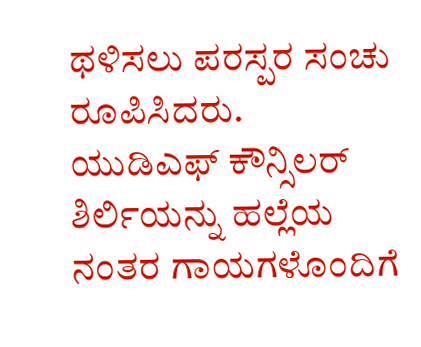ಥಳಿಸಲು ಪರಸ್ಪರ ಸಂಚು ರೂಪಿಸಿದರು.
ಯುಡಿಎಫ್ ಕೌನ್ಸಿಲರ್ ಶಿರ್ಲಿಯನ್ನು ಹಲ್ಲೆಯ ನಂತರ ಗಾಯಗಳೊಂದಿಗೆ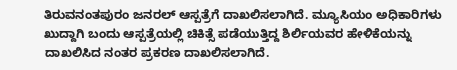ತಿರುವನಂತಪುರಂ ಜನರಲ್ ಆಸ್ಪತ್ರೆಗೆ ದಾಖಲಿಸಲಾಗಿದೆ. ಮ್ಯೂಸಿಯಂ ಅಧಿಕಾರಿಗಳು ಖುದ್ದಾಗಿ ಬಂದು ಆಸ್ಪತ್ರೆಯಲ್ಲಿ ಚಿಕಿತ್ಸೆ ಪಡೆಯುತ್ತಿದ್ದ ಶಿರ್ಲಿಯವರ ಹೇಳಿಕೆಯನ್ನು ದಾಖಲಿಸಿದ ನಂತರ ಪ್ರಕರಣ ದಾಖಲಿಸಲಾಗಿದೆ.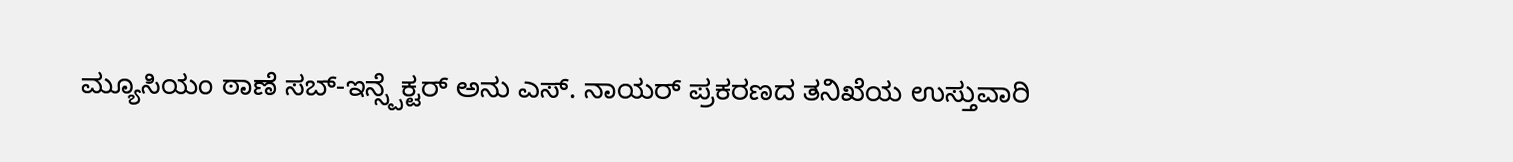ಮ್ಯೂಸಿಯಂ ಠಾಣೆ ಸಬ್-ಇನ್ಸ್ಪೆಕ್ಟರ್ ಅನು ಎಸ್. ನಾಯರ್ ಪ್ರಕರಣದ ತನಿಖೆಯ ಉಸ್ತುವಾರಿ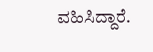ವಹಿಸಿದ್ದಾರೆ.